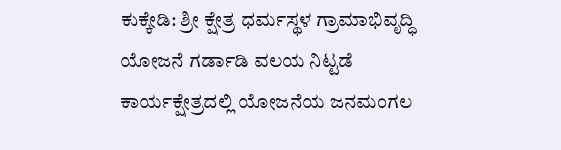ಕುಕ್ಕೇಡಿ: ಶ್ರೀ ಕ್ಷೇತ್ರ ಧರ್ಮಸ್ಥಳ ಗ್ರಾಮಾಭಿವೃದ್ಧಿ ಯೋಜನೆ ಗರ್ಡಾಡಿ ವಲಯ ನಿಟ್ಟಡೆ ಕಾರ್ಯಕ್ಷೇತ್ರದಲ್ಲಿ ಯೋಜನೆಯ ಜನಮಂಗಲ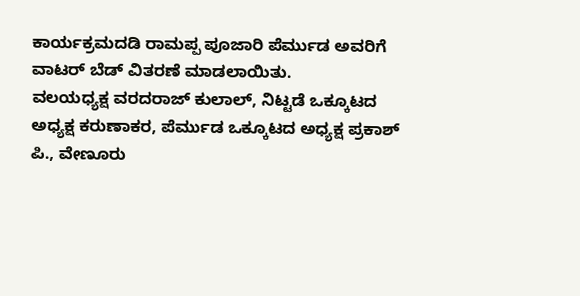ಕಾರ್ಯಕ್ರಮದಡಿ ರಾಮಪ್ಪ ಪೂಜಾರಿ ಪೆರ್ಮುಡ ಅವರಿಗೆ ವಾಟರ್ ಬೆಡ್ ವಿತರಣೆ ಮಾಡಲಾಯಿತು.
ವಲಯಧ್ಯಕ್ಷ ವರದರಾಜ್ ಕುಲಾಲ್, ನಿಟ್ಟಡೆ ಒಕ್ಕೂಟದ ಅಧ್ಯಕ್ಷ ಕರುಣಾಕರ, ಪೆರ್ಮುಡ ಒಕ್ಕೂಟದ ಅಧ್ಯಕ್ಷ ಪ್ರಕಾಶ್ ಪಿ., ವೇಣೂರು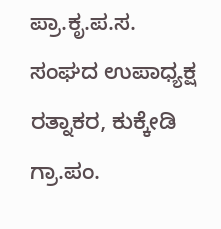ಪ್ರಾ.ಕೃ.ಪ.ಸ. ಸಂಘದ ಉಪಾಧ್ಯಕ್ಷ ರತ್ನಾಕರ, ಕುಕ್ಕೇಡಿ ಗ್ರಾ.ಪಂ.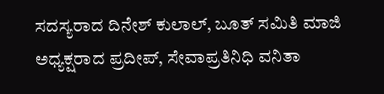ಸದಸ್ಯರಾದ ದಿನೇಶ್ ಕುಲಾಲ್, ಬೂತ್ ಸಮಿತಿ ಮಾಜಿ ಅಧ್ಯಕ್ಷರಾದ ಪ್ರದೀಪ್, ಸೇವಾಪ್ರತಿನಿಧಿ ವನಿತಾ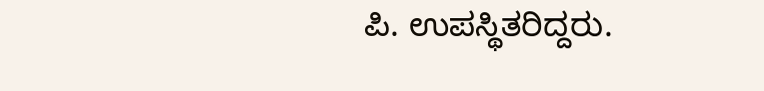ಪಿ. ಉಪಸ್ಥಿತರಿದ್ದರು.